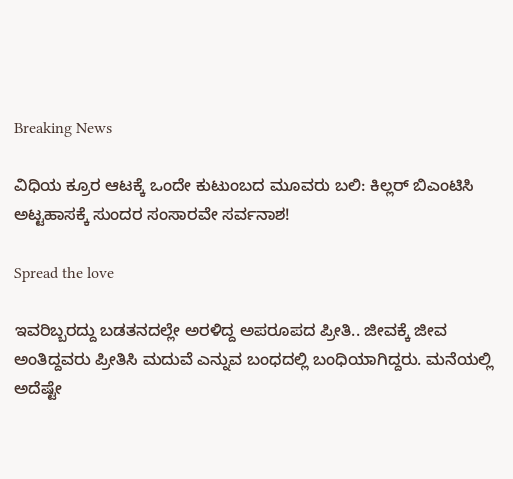Breaking News

ವಿಧಿಯ ಕ್ರೂರ ಆಟಕ್ಕೆ ಒಂದೇ ಕುಟುಂಬದ ಮೂವರು ಬಲಿ: ಕಿಲ್ಲರ್ ಬಿಎಂಟಿಸಿ ಅಟ್ಟಹಾಸಕ್ಕೆ ಸುಂದರ ಸಂಸಾರವೇ ಸರ್ವನಾಶ!

Spread the love

ಇವರಿಬ್ಬರದ್ದು ಬಡತನದಲ್ಲೇ ಅರಳಿದ್ದ ಅಪರೂಪದ ಪ್ರೀತಿ.. ಜೀವಕ್ಕೆ ಜೀವ ಅಂತಿದ್ದವರು ಪ್ರೀತಿಸಿ ಮದುವೆ ಎನ್ನುವ ಬಂಧದಲ್ಲಿ ಬಂಧಿಯಾಗಿದ್ದರು. ಮನೆಯಲ್ಲಿ ಅದೆಷ್ಟೇ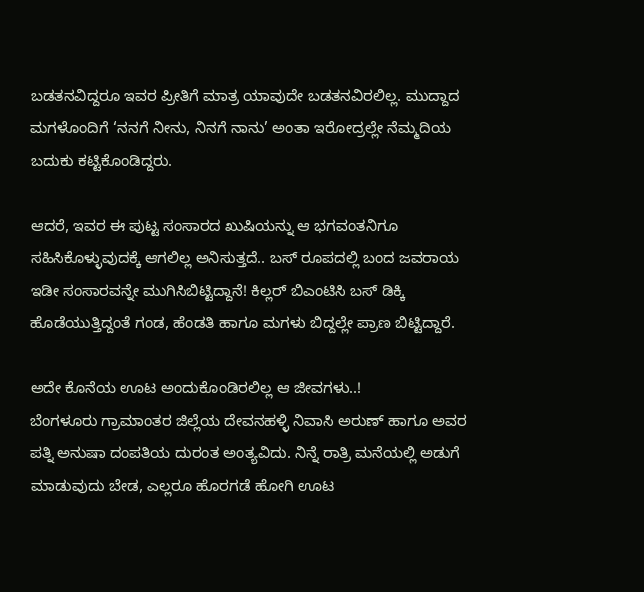ಬಡತನವಿದ್ದರೂ ಇವರ ಪ್ರೀತಿಗೆ ಮಾತ್ರ ಯಾವುದೇ ಬಡತನವಿರಲಿಲ್ಲ. ಮುದ್ದಾದ ಮಗಳೊಂದಿಗೆ ‘ನನಗೆ ನೀನು, ನಿನಗೆ ನಾನು’ ಅಂತಾ ಇರೋದ್ರಲ್ಲೇ ನೆಮ್ಮದಿಯ ಬದುಕು ಕಟ್ಟಿಕೊಂಡಿದ್ದರು.

ಆದರೆ, ಇವರ ಈ ಪುಟ್ಟ ಸಂಸಾರದ ಖುಷಿಯನ್ನು ಆ ಭಗವಂತನಿಗೂ ಸಹಿಸಿಕೊಳ್ಳುವುದಕ್ಕೆ ಆಗಲಿಲ್ಲ ಅನಿಸುತ್ತದೆ.. ಬಸ್ ರೂಪದಲ್ಲಿ ಬಂದ ಜವರಾಯ ಇಡೀ ಸಂಸಾರವನ್ನೇ ಮುಗಿಸಿಬಿಟ್ಟಿದ್ದಾನೆ! ಕಿಲ್ಲರ್ ಬಿಎಂಟಿಸಿ ಬಸ್ ಡಿಕ್ಕಿ ಹೊಡೆಯುತ್ತಿದ್ದಂತೆ ಗಂಡ, ಹೆಂಡತಿ ಹಾಗೂ ಮಗಳು ಬಿದ್ದಲ್ಲೇ ಪ್ರಾಣ ಬಿಟ್ಟಿದ್ದಾರೆ.

ಅದೇ ಕೊನೆಯ ಊಟ ಅಂದುಕೊಂಡಿರಲಿಲ್ಲ ಆ ಜೀವಗಳು..!
ಬೆಂಗಳೂರು ಗ್ರಾಮಾಂತರ ಜಿಲ್ಲೆಯ ದೇವನಹಳ್ಳಿ ನಿವಾಸಿ ಅರುಣ್ ಹಾಗೂ ಅವರ ಪತ್ನಿ ಅನುಷಾ ದಂಪತಿಯ ದುರಂತ ಅಂತ್ಯವಿದು. ನಿನ್ನೆ ರಾತ್ರಿ ಮನೆಯಲ್ಲಿ ಅಡುಗೆ ಮಾಡುವುದು ಬೇಡ, ಎಲ್ಲರೂ ಹೊರಗಡೆ ಹೋಗಿ ಊಟ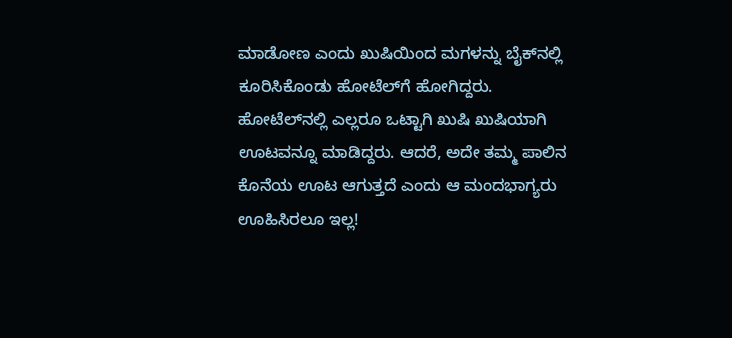ಮಾಡೋಣ ಎಂದು ಖುಷಿಯಿಂದ ಮಗಳನ್ನು ಬೈಕ್‌ನಲ್ಲಿ ಕೂರಿಸಿಕೊಂಡು ಹೋಟೆಲ್‌ಗೆ ಹೋಗಿದ್ದರು. ಹೋಟೆಲ್‌ನಲ್ಲಿ ಎಲ್ಲರೂ ಒಟ್ಟಾಗಿ ಖುಷಿ ಖುಷಿಯಾಗಿ ಊಟವನ್ನೂ ಮಾಡಿದ್ದರು. ಆದರೆ, ಅದೇ ತಮ್ಮ ಪಾಲಿನ ಕೊನೆಯ ಊಟ ಆಗುತ್ತದೆ ಎಂದು ಆ ಮಂದಭಾಗ್ಯರು ಊಹಿಸಿರಲೂ ಇಲ್ಲ!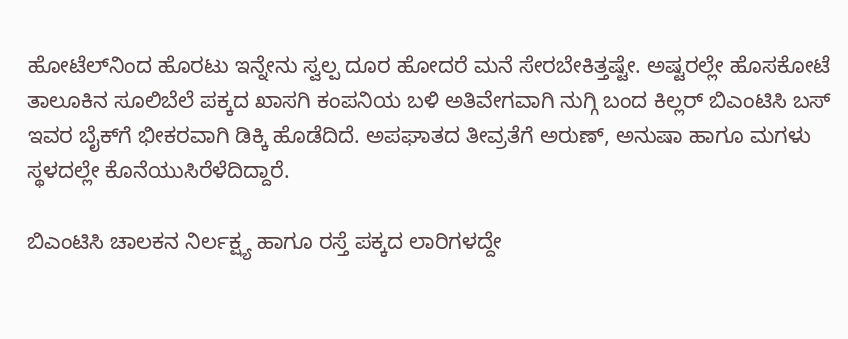ಹೋಟೆಲ್‌ನಿಂದ ಹೊರಟು ಇನ್ನೇನು ಸ್ವಲ್ಪ ದೂರ ಹೋದರೆ ಮನೆ ಸೇರಬೇಕಿತ್ತಷ್ಟೇ. ಅಷ್ಟರಲ್ಲೇ ಹೊಸಕೋಟೆ ತಾಲೂಕಿನ ಸೂಲಿಬೆಲೆ ಪಕ್ಕದ ಖಾಸಗಿ ಕಂಪನಿಯ ಬಳಿ ಅತಿವೇಗವಾಗಿ ನುಗ್ಗಿ ಬಂದ ಕಿಲ್ಲರ್ ಬಿಎಂಟಿಸಿ ಬಸ್ ಇವರ ಬೈಕ್‌ಗೆ ಭೀಕರವಾಗಿ ಡಿಕ್ಕಿ ಹೊಡೆದಿದೆ. ಅಪಘಾತದ ತೀವ್ರತೆಗೆ ಅರುಣ್, ಅನುಷಾ ಹಾಗೂ ಮಗಳು ಸ್ಥಳದಲ್ಲೇ ಕೊನೆಯುಸಿರೆಳೆದಿದ್ದಾರೆ.

ಬಿಎಂಟಿಸಿ ಚಾಲಕನ ನಿರ್ಲಕ್ಷ್ಯ ಹಾಗೂ ರಸ್ತೆ ಪಕ್ಕದ ಲಾರಿಗಳದ್ದೇ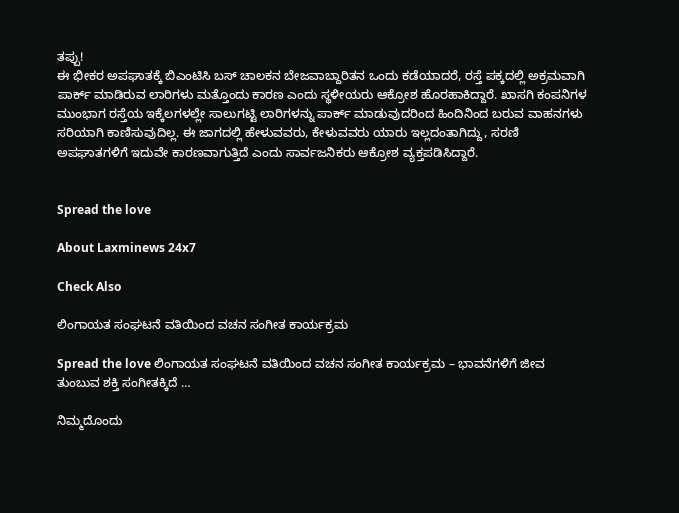ತಪ್ಪು!
ಈ ಭೀಕರ ಅಪಘಾತಕ್ಕೆ ಬಿಎಂಟಿಸಿ ಬಸ್ ಚಾಲಕನ ಬೇಜವಾಬ್ದಾರಿತನ ಒಂದು ಕಡೆಯಾದರೆ, ರಸ್ತೆ ಪಕ್ಕದಲ್ಲಿ ಅಕ್ರಮವಾಗಿ ಪಾರ್ಕ್ ಮಾಡಿರುವ ಲಾರಿಗಳು ಮತ್ತೊಂದು ಕಾರಣ ಎಂದು ಸ್ಥಳೀಯರು ಆಕ್ರೋಶ ಹೊರಹಾಕಿದ್ದಾರೆ. ಖಾಸಗಿ ಕಂಪನಿಗಳ ಮುಂಭಾಗ ರಸ್ತೆಯ ಇಕ್ಕೆಲಗಳಲ್ಲೇ ಸಾಲುಗಟ್ಟಿ ಲಾರಿಗಳನ್ನು ಪಾರ್ಕ್ ಮಾಡುವುದರಿಂದ ಹಿಂದಿನಿಂದ ಬರುವ ವಾಹನಗಳು ಸರಿಯಾಗಿ ಕಾಣಿಸುವುದಿಲ್ಲ. ಈ ಜಾಗದಲ್ಲಿ ಹೇಳುವವರು, ಕೇಳುವವರು ಯಾರು ಇಲ್ಲದಂತಾಗಿದ್ದು, ಸರಣಿ ಅಪಘಾತಗಳಿಗೆ ಇದುವೇ ಕಾರಣವಾಗುತ್ತಿದೆ ಎಂದು ಸಾರ್ವಜನಿಕರು ಆಕ್ರೋಶ ವ್ಯಕ್ತಪಡಿಸಿದ್ದಾರೆ.


Spread the love

About Laxminews 24x7

Check Also

ಲಿಂಗಾಯತ ಸಂಘಟನೆ ವತಿಯಿಂದ ವಚನ ಸಂಗೀತ ಕಾರ್ಯಕ್ರಮ

Spread the love ಲಿಂಗಾಯತ ಸಂಘಟನೆ ವತಿಯಿಂದ ವಚನ ಸಂಗೀತ ಕಾರ್ಯಕ್ರಮ – ಭಾವನೆಗಳಿಗೆ ಜೀವ ತುಂಬುವ ಶಕ್ತಿ ಸಂಗೀತಕ್ಕಿದೆ …

ನಿಮ್ಮದೊಂದು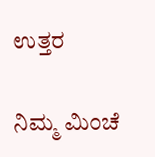ಉತ್ತರ

ನಿಮ್ಮ ಮಿಂಚೆ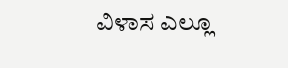ವಿಳಾಸ ಎಲ್ಲೂ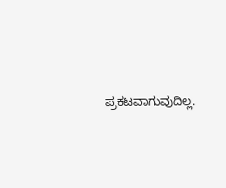ಪ್ರಕಟವಾಗುವುದಿಲ್ಲ.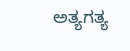ಅತ್ಯಗತ್ಯ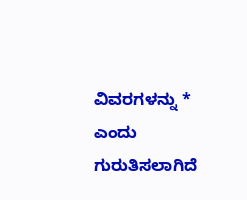ವಿವರಗಳನ್ನು * ಎಂದು ಗುರುತಿಸಲಾಗಿದೆ